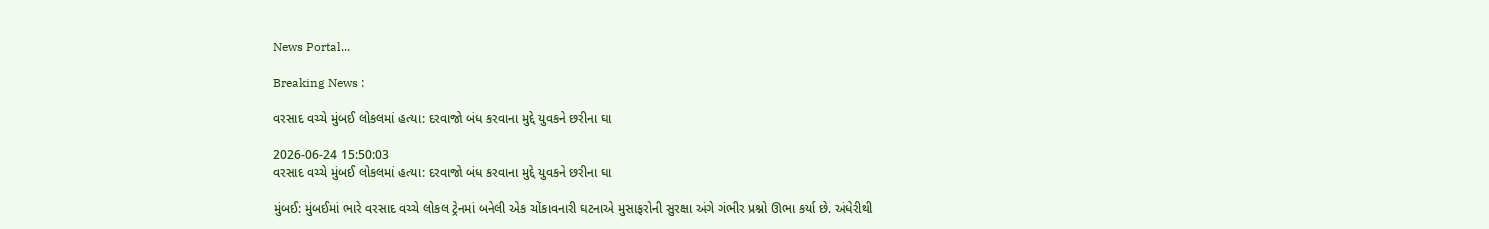News Portal...

Breaking News :

વરસાદ વચ્ચે મુંબઈ લોકલમાં હત્યા: દરવાજો બંધ કરવાના મુદ્દે યુવકને છરીના ઘા

2026-06-24 15:50:03
વરસાદ વચ્ચે મુંબઈ લોકલમાં હત્યા: દરવાજો બંધ કરવાના મુદ્દે યુવકને છરીના ઘા

મુંબઈ: મુંબઈમાં ભારે વરસાદ વચ્ચે લોકલ ટ્રેનમાં બનેલી એક ચોંકાવનારી ઘટનાએ મુસાફરોની સુરક્ષા અંગે ગંભીર પ્રશ્નો ઊભા કર્યા છે. અંધેરીથી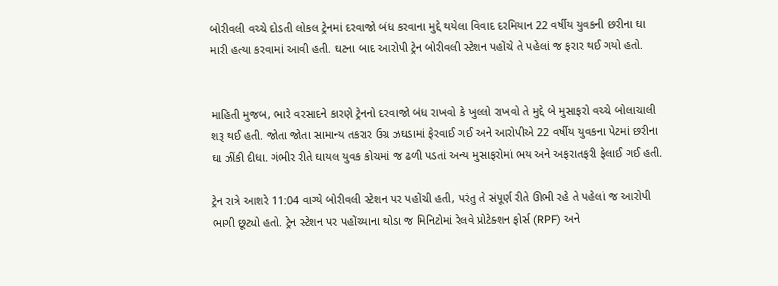બોરીવલી વચ્ચે દોડતી લોકલ ટ્રેનમાં દરવાજો બંધ કરવાના મુદ્દે થયેલા વિવાદ દરમિયાન 22 વર્ષીય યુવકની છરીના ઘા મારી હત્યા કરવામાં આવી હતી. ઘટના બાદ આરોપી ટ્રેન બોરીવલી સ્ટેશન પહોંચે તે પહેલાં જ ફરાર થઈ ગયો હતો.


માહિતી મુજબ, ભારે વરસાદને કારણે ટ્રેનનો દરવાજો બંધ રાખવો કે ખુલ્લો રાખવો તે મુદ્દે બે મુસાફરો વચ્ચે બોલાચાલી શરૂ થઈ હતી. જોતા જોતા સામાન્ય તકરાર ઉગ્ર ઝઘડામાં ફેરવાઈ ગઈ અને આરોપીએ 22 વર્ષીય યુવકના પેટમાં છરીના ઘા ઝીંકી દીધા. ગંભીર રીતે ઘાયલ યુવક કોચમાં જ ઢળી પડતાં અન્ય મુસાફરોમાં ભય અને અફરાતફરી ફેલાઈ ગઈ હતી.

ટ્રેન રાત્રે આશરે 11:04 વાગ્યે બોરીવલી સ્ટેશન પર પહોંચી હતી, પરંતુ તે સંપૂર્ણ રીતે ઊભી રહે તે પહેલાં જ આરોપી ભાગી છૂટ્યો હતો. ટ્રેન સ્ટેશન પર પહોંચ્યાના થોડા જ મિનિટોમાં રેલવે પ્રોટેક્શન ફોર્સ (RPF) અને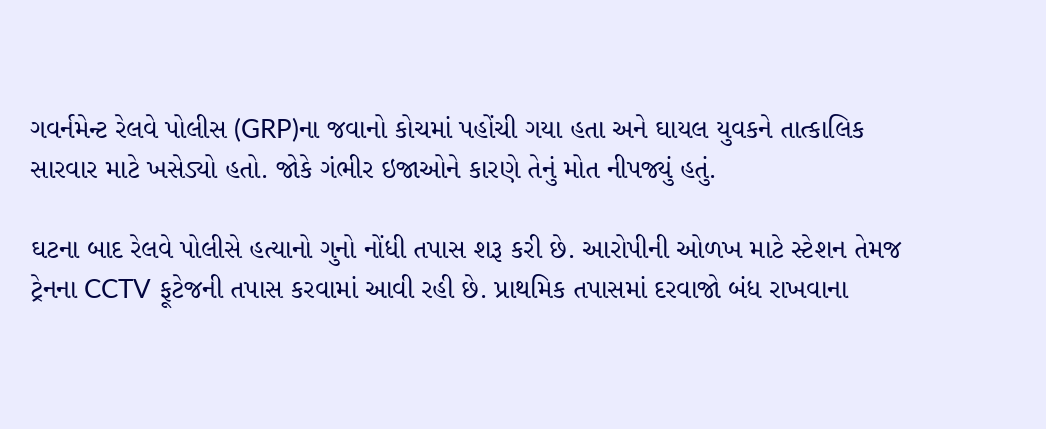ગવર્નમેન્ટ રેલવે પોલીસ (GRP)ના જવાનો કોચમાં પહોંચી ગયા હતા અને ઘાયલ યુવકને તાત્કાલિક સારવાર માટે ખસેડ્યો હતો. જોકે ગંભીર ઇજાઓને કારણે તેનું મોત નીપજ્યું હતું.

ઘટના બાદ રેલવે પોલીસે હત્યાનો ગુનો નોંધી તપાસ શરૂ કરી છે. આરોપીની ઓળખ માટે સ્ટેશન તેમજ ટ્રેનના CCTV ફૂટેજની તપાસ કરવામાં આવી રહી છે. પ્રાથમિક તપાસમાં દરવાજો બંધ રાખવાના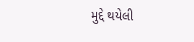મુદ્દે થયેલી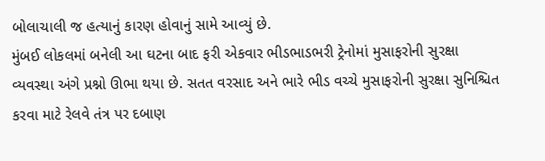બોલાચાલી જ હત્યાનું કારણ હોવાનું સામે આવ્યું છે.
મુંબઈ લોકલમાં બનેલી આ ઘટના બાદ ફરી એકવાર ભીડભાડભરી ટ્રેનોમાં મુસાફરોની સુરક્ષા વ્યવસ્થા અંગે પ્રશ્નો ઊભા થયા છે. સતત વરસાદ અને ભારે ભીડ વચ્ચે મુસાફરોની સુરક્ષા સુનિશ્ચિત કરવા માટે રેલવે તંત્ર પર દબાણ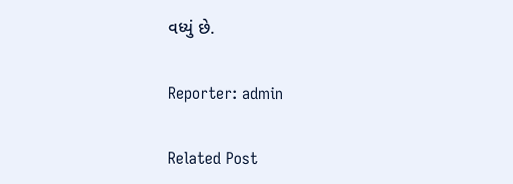વધ્યું છે.

Reporter: admin

Related Post